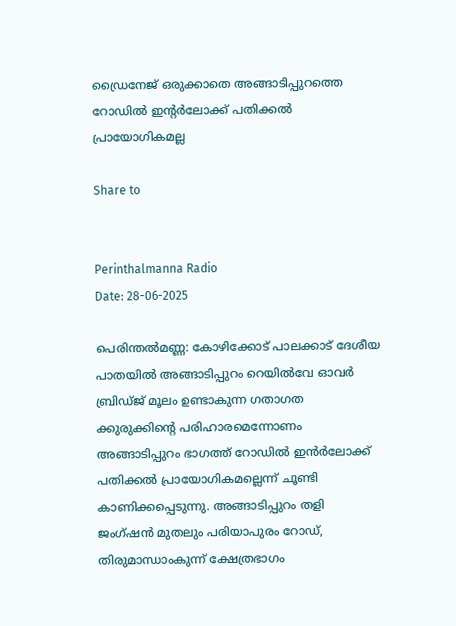ഡ്രൈനേജ് ഒരുക്കാതെ അങ്ങാടിപ്പുറത്തെ റോഡിൽ ഇന്റർലോക്ക് പതിക്കൽ പ്രായോഗികമല്ല

Share to


Perinthalmanna Radio
Date: 28-06-2025

പെരിന്തൽമണ്ണ: കോഴിക്കോട് പാലക്കാട് ദേശീയ പാതയിൽ അങ്ങാടിപ്പുറം റെയിൽവേ ഓവർ ബ്രിഡ്ജ് മൂലം ഉണ്ടാകുന്ന ഗതാഗത ക്കുരുക്കിന്റെ പരിഹാരമെന്നോണം അങ്ങാടിപ്പുറം ഭാഗത്ത് റോഡിൽ ഇൻർലോക്ക് പതിക്കൽ പ്രായോഗികമല്ലെന്ന് ചൂണ്ടി കാണിക്കപ്പെടുന്നു. അങ്ങാടിപ്പുറം തളി ജംഗ്ഷൻ മുതലും പരിയാപുരം റോഡ്, തിരുമാന്ധാംകുന്ന് ക്ഷേത്രഭാഗം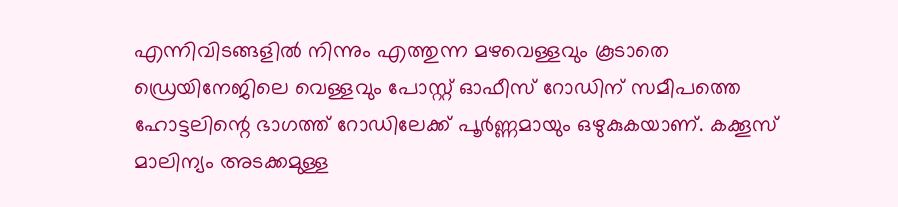എന്നിവിടങ്ങളിൽ നിന്നും എത്തുന്ന മഴവെള്ളവും കൂടാതെ ഡ്രെയിനേജിലെ വെള്ളവും പോസ്റ്റ് ഓഫീസ് റോഡിന് സമീപത്തെ ഹോട്ടലിന്റെ ഭാഗത്ത് റോഡിലേക്ക് പൂർണ്ണമായും ഒഴുകുകയാണ്. കക്കൂസ് മാലിന്യം അടക്കമുള്ള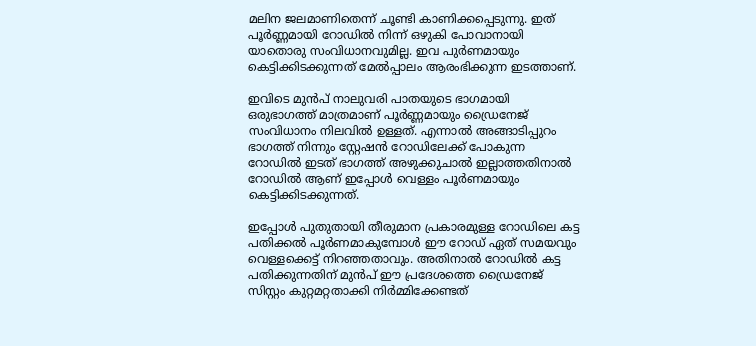മലിന ജലമാണിതെന്ന് ചൂണ്ടി കാണിക്കപ്പെടുന്നു. ഇത് പൂർണ്ണമായി റോഡിൽ നിന്ന് ഒഴുകി പോവാനായി യാതൊരു സംവിധാനവുമില്ല. ഇവ പുർണമായും കെട്ടിക്കിടക്കുന്നത് മേൽപ്പാലം ആരംഭിക്കുന്ന ഇടത്താണ്.

ഇവിടെ മുൻപ് നാലുവരി പാതയുടെ ഭാഗമായി ഒരുഭാഗത്ത് മാത്രമാണ് പൂർണ്ണമായും ഡ്രൈനേജ് സംവിധാനം നിലവിൽ ഉള്ളത്. എന്നാൽ അങ്ങാടിപ്പുറം ഭാഗത്ത് നിന്നും സ്റ്റേഷൻ റോഡിലേക്ക് പോകുന്ന റോഡിൽ ഇടത് ഭാഗത്ത് അഴുക്കുചാൽ ഇല്ലാത്തതിനാൽ റോഡിൽ ആണ് ഇപ്പോൾ വെള്ളം പൂർണമായും കെട്ടിക്കിടക്കുന്നത്.

ഇപ്പോൾ പുതുതായി തീരുമാന പ്രകാരമുള്ള റോഡിലെ കട്ട പതിക്കൽ പൂർണമാകുമ്പോൾ ഈ റോഡ് ഏത് സമയവും വെള്ളക്കെട്ട് നിറഞ്ഞതാവും. അതിനാൽ റോഡിൽ കട്ട പതിക്കുന്നതിന് മുൻപ് ഈ പ്രദേശത്തെ ഡ്രൈനേജ് സിസ്റ്റം കുറ്റമറ്റതാക്കി നിർമ്മിക്കേണ്ടത്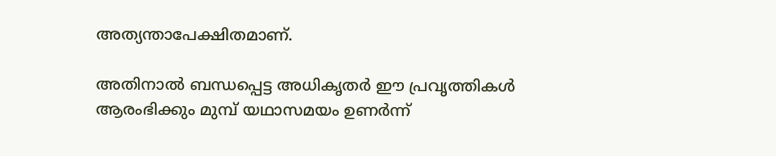അത്യന്താപേക്ഷിതമാണ്.

അതിനാൽ ബന്ധപ്പെട്ട അധികൃതർ ഈ പ്രവൃത്തികൾ ആരംഭിക്കും മുമ്പ് യഥാസമയം ഉണർന്ന്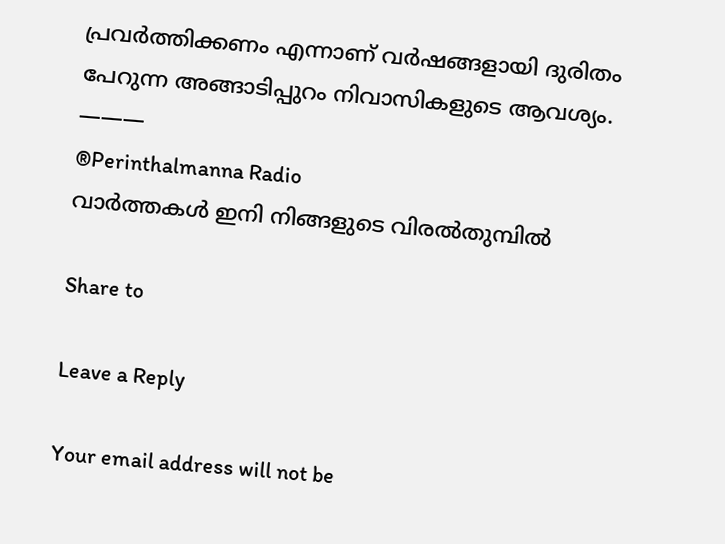പ്രവർത്തിക്കണം എന്നാണ് വർഷങ്ങളായി ദുരിതം പേറുന്ന അങ്ങാടിപ്പുറം നിവാസികളുടെ ആവശ്യം.
———
®Perinthalmanna Radio
വാർത്തകൾ ഇനി നിങ്ങളുടെ വിരൽതുമ്പിൽ

Share to

Leave a Reply

Your email address will not be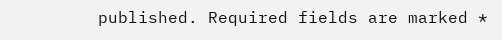published. Required fields are marked *